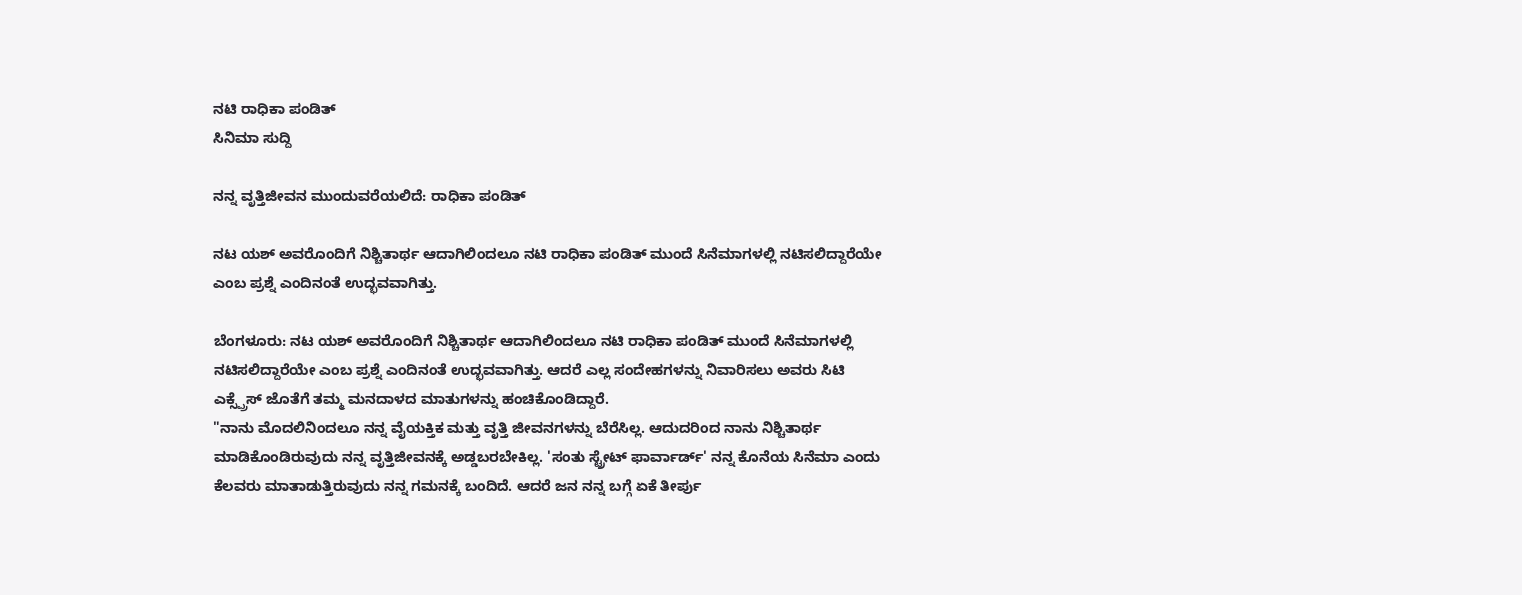ನಟಿ ರಾಧಿಕಾ ಪಂಡಿತ್
ಸಿನಿಮಾ ಸುದ್ದಿ

ನನ್ನ ವೃತ್ತಿಜೀವನ ಮುಂದುವರೆಯಲಿದೆ: ರಾಧಿಕಾ ಪಂಡಿತ್

ನಟ ಯಶ್ ಅವರೊಂದಿಗೆ ನಿಶ್ಚಿತಾರ್ಥ ಆದಾಗಿಲಿಂದಲೂ ನಟಿ ರಾಧಿಕಾ ಪಂಡಿತ್ ಮುಂದೆ ಸಿನೆಮಾಗಳಲ್ಲಿ ನಟಿಸಲಿದ್ದಾರೆಯೇ ಎಂಬ ಪ್ರಶ್ನೆ ಎಂದಿನಂತೆ ಉದ್ಭವವಾಗಿತ್ತು.

ಬೆಂಗಳೂರು: ನಟ ಯಶ್ ಅವರೊಂದಿಗೆ ನಿಶ್ಚಿತಾರ್ಥ ಆದಾಗಿಲಿಂದಲೂ ನಟಿ ರಾಧಿಕಾ ಪಂಡಿತ್ ಮುಂದೆ ಸಿನೆಮಾಗಳಲ್ಲಿ ನಟಿಸಲಿದ್ದಾರೆಯೇ ಎಂಬ ಪ್ರಶ್ನೆ ಎಂದಿನಂತೆ ಉದ್ಭವವಾಗಿತ್ತು. ಆದರೆ ಎಲ್ಲ ಸಂದೇಹಗಳನ್ನು ನಿವಾರಿಸಲು ಅವರು ಸಿಟಿ ಎಕ್ಸ್ಪ್ರೆಸ್ ಜೊತೆಗೆ ತಮ್ಮ ಮನದಾಳದ ಮಾತುಗಳನ್ನು ಹಂಚಿಕೊಂಡಿದ್ದಾರೆ.
"ನಾನು ಮೊದಲಿನಿಂದಲೂ ನನ್ನ ವೈಯಕ್ತಿಕ ಮತ್ತು ವೃತ್ತಿ ಜೀವನಗಳನ್ನು ಬೆರೆಸಿಲ್ಲ. ಆದುದರಿಂದ ನಾನು ನಿಶ್ಚಿತಾರ್ಥ ಮಾಡಿಕೊಂಡಿರುವುದು ನನ್ನ ವೃತ್ತಿಜೀವನಕ್ಕೆ ಅಡ್ಡಬರಬೇಕಿಲ್ಲ. 'ಸಂತು ಸ್ಟ್ರೇಟ್ ಫಾರ್ವಾರ್ಡ್' ನನ್ನ ಕೊನೆಯ ಸಿನೆಮಾ ಎಂದು ಕೆಲವರು ಮಾತಾಡುತ್ತಿರುವುದು ನನ್ನ ಗಮನಕ್ಕೆ ಬಂದಿದೆ. ಆದರೆ ಜನ ನನ್ನ ಬಗ್ಗೆ ಏಕೆ ತೀರ್ಪು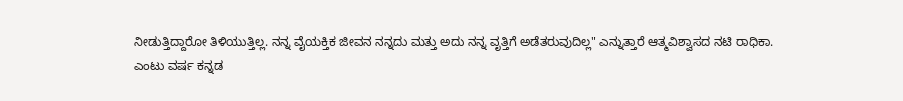ನೀಡುತ್ತಿದ್ದಾರೋ ತಿಳಿಯುತ್ತಿಲ್ಲ. ನನ್ನ ವೈಯಕ್ತಿಕ ಜೀವನ ನನ್ನದು ಮತ್ತು ಅದು ನನ್ನ ವೃತ್ತಿಗೆ ಅಡೆತರುವುದಿಲ್ಲ" ಎನ್ನುತ್ತಾರೆ ಆತ್ಮವಿಶ್ವಾಸದ ನಟಿ ರಾಧಿಕಾ.
ಎಂಟು ವರ್ಷ ಕನ್ನಡ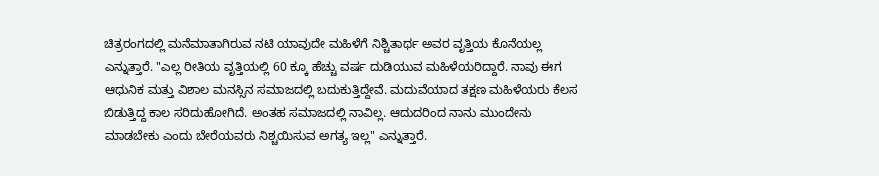ಚಿತ್ರರಂಗದಲ್ಲಿ ಮನೆಮಾತಾಗಿರುವ ನಟಿ ಯಾವುದೇ ಮಹಿಳೆಗೆ ನಿಶ್ಚಿತಾರ್ಥ ಅವರ ವೃತ್ತಿಯ ಕೊನೆಯಲ್ಲ ಎನ್ನುತ್ತಾರೆ. "ಎಲ್ಲ ರೀತಿಯ ವೃತ್ತಿಯಲ್ಲಿ 60 ಕ್ಕೂ ಹೆಚ್ಚು ವರ್ಷ ದುಡಿಯುವ ಮಹಿಳೆಯರಿದ್ದಾರೆ. ನಾವು ಈಗ ಆಧುನಿಕ ಮತ್ತು ವಿಶಾಲ ಮನಸ್ಸಿನ ಸಮಾಜದಲ್ಲಿ ಬದುಕುತ್ತಿದ್ದೇವೆ. ಮದುವೆಯಾದ ತಕ್ಷಣ ಮಹಿಳೆಯರು ಕೆಲಸ ಬಿಡುತ್ತಿದ್ದ ಕಾಲ ಸರಿದುಹೋಗಿದೆ. ಅಂತಹ ಸಮಾಜದಲ್ಲಿ ನಾವಿಲ್ಲ. ಆದುದರಿಂದ ನಾನು ಮುಂದೇನು ಮಾಡಬೇಕು ಎಂದು ಬೇರೆಯವರು ನಿಶ್ಚಯಿಸುವ ಅಗತ್ಯ ಇಲ್ಲ" ಎನ್ನುತ್ತಾರೆ.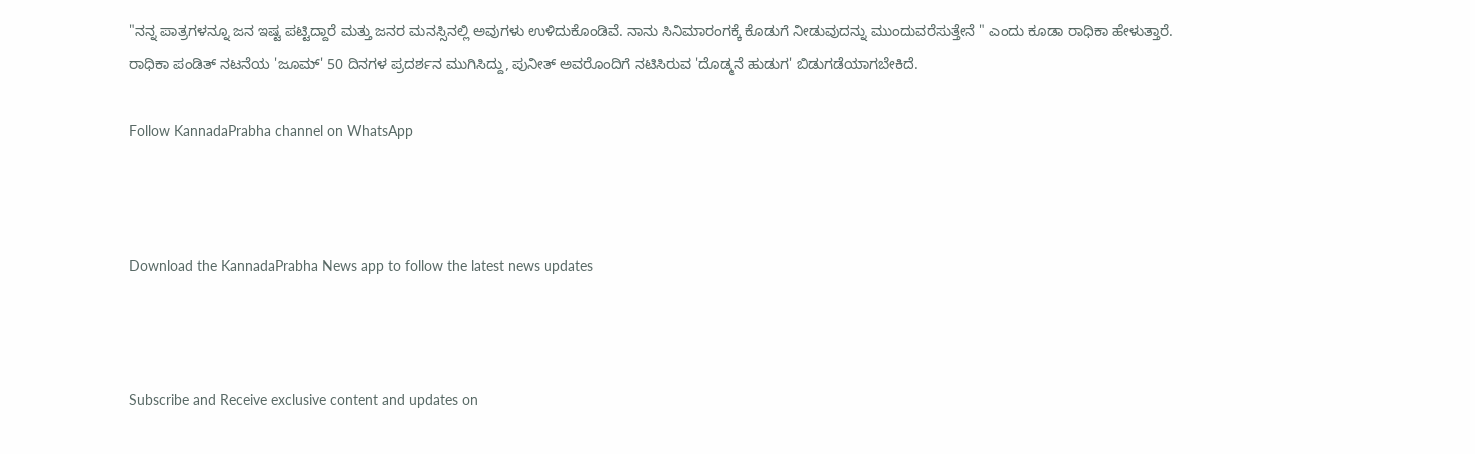"ನನ್ನ ಪಾತ್ರಗಳನ್ನೂ ಜನ ಇಷ್ಟ ಪಟ್ಟಿದ್ದಾರೆ ಮತ್ತು ಜನರ ಮನಸ್ಸಿನಲ್ಲಿ ಅವುಗಳು ಉಳಿದುಕೊಂಡಿವೆ. ನಾನು ಸಿನಿಮಾರಂಗಕ್ಕೆ ಕೊಡುಗೆ ನೀಡುವುದನ್ನು ಮುಂದುವರೆಸುತ್ತೇನೆ " ಎಂದು ಕೂಡಾ ರಾಧಿಕಾ ಹೇಳುತ್ತಾರೆ.
ರಾಧಿಕಾ ಪಂಡಿತ್ ನಟನೆಯ 'ಜೂಮ್' 50 ದಿನಗಳ ಪ್ರದರ್ಶನ ಮುಗಿಸಿದ್ದು, ಪುನೀತ್ ಅವರೊಂದಿಗೆ ನಟಿಸಿರುವ 'ದೊಡ್ಮನೆ ಹುಡುಗ' ಬಿಡುಗಡೆಯಾಗಬೇಕಿದೆ.

Follow KannadaPrabha channel on WhatsApp



Download the KannadaPrabha News app to follow the latest news updates



Subscribe and Receive exclusive content and updates on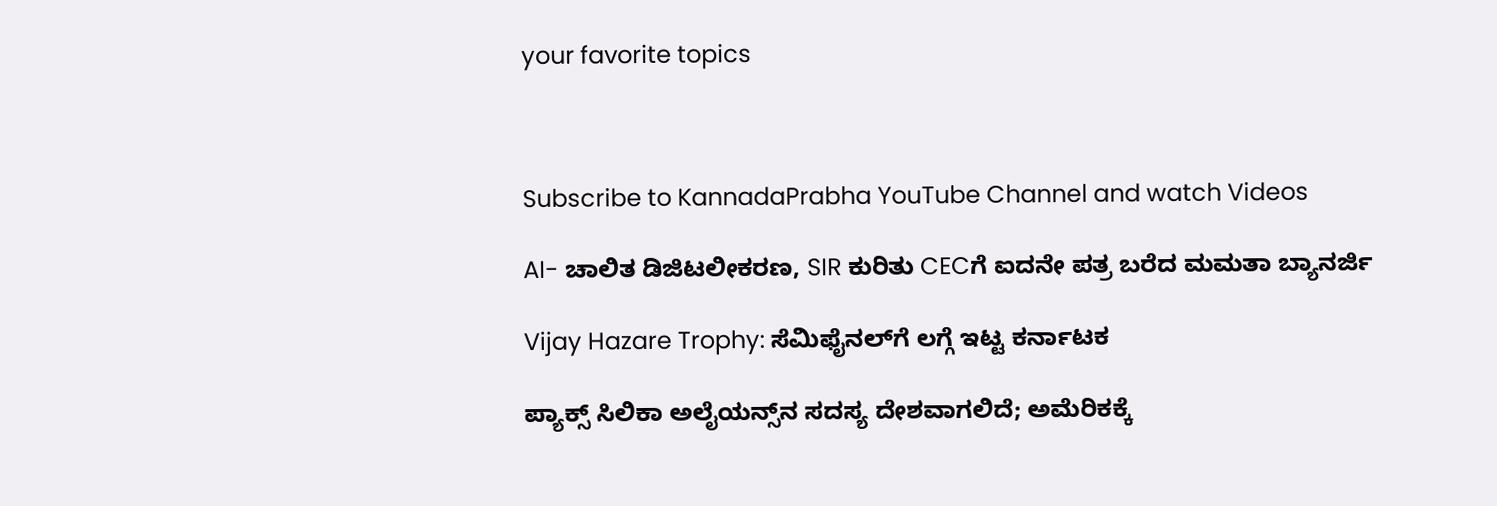your favorite topics



Subscribe to KannadaPrabha YouTube Channel and watch Videos

AI- ಚಾಲಿತ ಡಿಜಿಟಲೀಕರಣ, SIR ಕುರಿತು CECಗೆ ಐದನೇ ಪತ್ರ ಬರೆದ ಮಮತಾ ಬ್ಯಾನರ್ಜಿ

Vijay Hazare Trophy: ಸೆಮಿಫೈನಲ್‌ಗೆ ಲಗ್ಗೆ ಇಟ್ಟ ಕರ್ನಾಟಕ

ಪ್ಯಾಕ್ಸ್ ಸಿಲಿಕಾ ಅಲೈಯನ್ಸ್‌ನ ಸದಸ್ಯ ದೇಶವಾಗಲಿದೆ; ಅಮೆರಿಕಕ್ಕೆ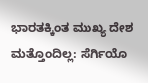ಭಾರತಕ್ಕಿಂತ ಮುಖ್ಯ ದೇಶ ಮತ್ತೊಂದಿಲ್ಲ: ಸೆರ್ಗಿಯೊ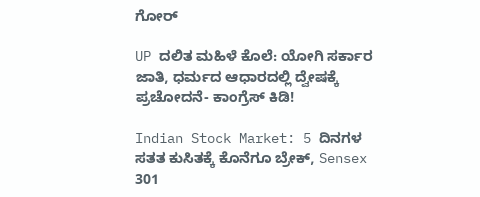ಗೋರ್

UP ದಲಿತ ಮಹಿಳೆ ಕೊಲೆ: ಯೋಗಿ ಸರ್ಕಾರ ಜಾತಿ, ಧರ್ಮದ ಆಧಾರದಲ್ಲಿ ದ್ವೇಷಕ್ಕೆ ಪ್ರಚೋದನೆ- ಕಾಂಗ್ರೆಸ್ ಕಿಡಿ!

Indian Stock Market: 5 ದಿನಗಳ ಸತತ ಕುಸಿತಕ್ಕೆ ಕೊನೆಗೂ ಬ್ರೇಕ್, Sensex 301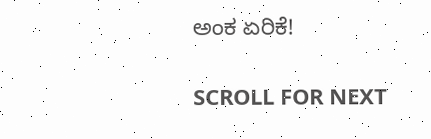ಅಂಕ ಏರಿಕೆ!

SCROLL FOR NEXT